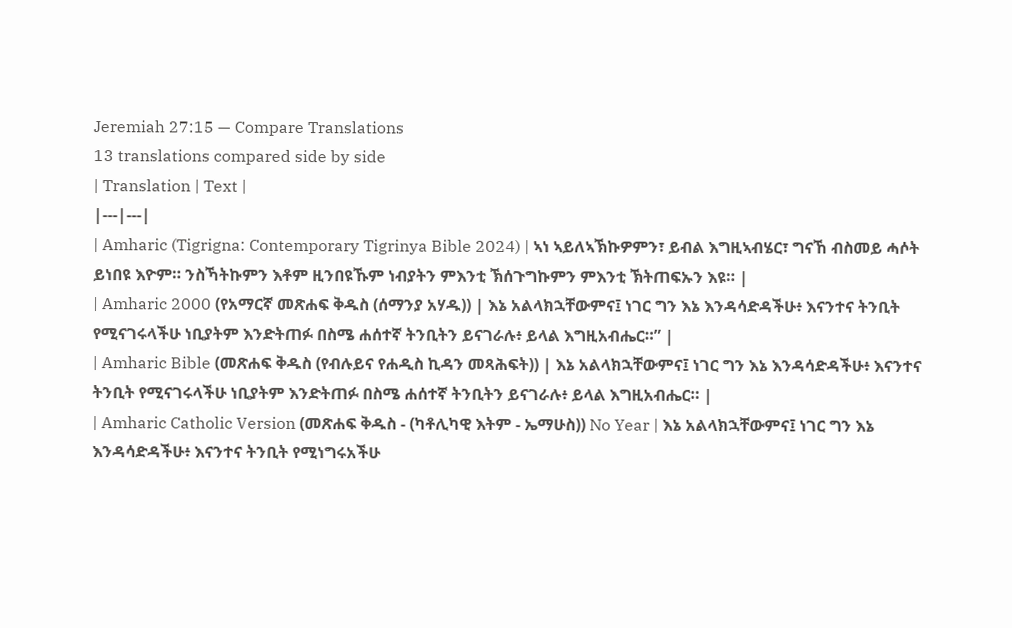Jeremiah 27:15 — Compare Translations
13 translations compared side by side
| Translation | Text |
|---|---|
| Amharic (Tigrigna: Contemporary Tigrinya Bible 2024) | ኣነ ኣይለኣኽኩዎምን፣ ይብል እግዚኣብሄር፣ ግናኸ ብስመይ ሓሶት ይነበዩ እዮም። ንስኻትኩምን እቶም ዚንበዩኹም ነብያትን ምእንቲ ኽሰጉግኩምን ምእንቲ ኽትጠፍኡን እዩ። |
| Amharic 2000 (የአማርኛ መጽሐፍ ቅዱስ (ሰማንያ አሃዱ)) | እኔ አልላክኋቸውምና፤ ነገር ግን እኔ እንዳሳድዳችሁ፥ እናንተና ትንቢት የሚናገሩላችሁ ነቢያትም እንድትጠፉ በስሜ ሐሰተኛ ትንቢትን ይናገራሉ፥ ይላል እግዚአብሔር።” |
| Amharic Bible (መጽሐፍ ቅዱስ (የብሉይና የሐዲስ ኪዳን መጻሕፍት)) | እኔ አልላክኋቸውምና፤ ነገር ግን እኔ እንዳሳድዳችሁ፥ እናንተና ትንቢት የሚናገሩላችሁ ነቢያትም እንድትጠፉ በስሜ ሐሰተኛ ትንቢትን ይናገራሉ፥ ይላል እግዚአብሔር። |
| Amharic Catholic Version (መጽሐፍ ቅዱስ - (ካቶሊካዊ እትም - ኤማሁስ)) No Year | እኔ አልላክኋቸውምና፤ ነገር ግን እኔ እንዳሳድዳችሁ፥ እናንተና ትንቢት የሚነግሩአችሁ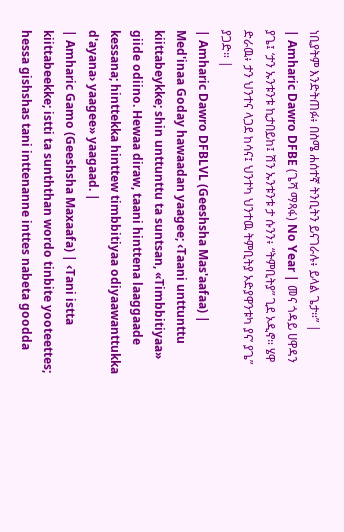ነቢያትም እንድትጠፉ፥ በስሜ ሐሰተኛ ትንቢትን ይናገራሉ፥ ይላል ጌታ።” |
| Amharic Dawro DFBE (ጌሻ ማጻፋ) No Year | መና ጎዳይ ሀዋዳን ያጌ፤ ‘ታን ኡንቱንቱ ኪታበይከ፤ ሽን ኡንቱንቱ ታ ሱንን፥ “ትምቢትያ” ጊደ ኦዲኖ። ሄዋ ድራዉ፥ ታን ህንተና ላጋደ ከሳና፤ ህንተካ ህንተዉ ትምቢትያ ኦድያዋንቱካ ያና’ ያጌ” ያጋድ። |
| Amharic Dawro DFBLVL (Geeshsha Mas'aafaa) | Med'inaa Goday hawaadan yaagee; ‹Taani unttunttu kiittabeykke; shin unttunttu ta suntsan, «Timbbitiyaa» giide odiino. Hewaa diraw, taani hinttena laaggaade kessana; hinttekka hinttew timbbitiyaa odiyaawanttukka d'ayana› yaagee» yaagaad. |
| Amharic Gamo (Geeshsha Maxaafa) | ‹Tani istta kiittabeekke; istti ta sunththan wordo tinbite yooteettes; hessa gishshas tani inttenanne inttes nabeta goodda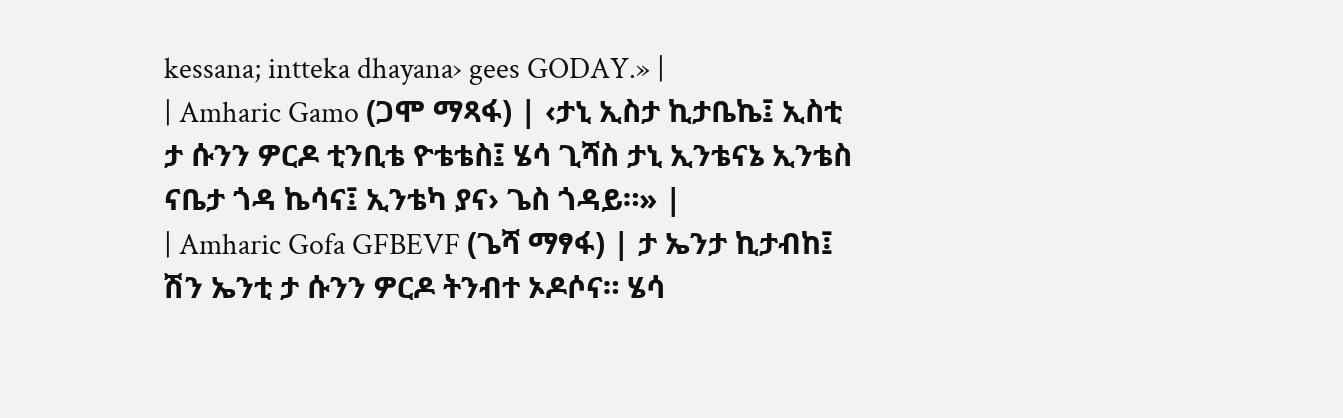kessana; intteka dhayana› gees GODAY.» |
| Amharic Gamo (ጋሞ ማጻፋ) | ‹ታኒ ኢስታ ኪታቤኬ፤ ኢስቲ ታ ሱንን ዎርዶ ቲንቢቴ ዮቴቴስ፤ ሄሳ ጊሻስ ታኒ ኢንቴናኔ ኢንቴስ ናቤታ ጎዳ ኬሳና፤ ኢንቴካ ያና› ጌስ ጎዳይ።» |
| Amharic Gofa GFBEVF (ጌሻ ማፃፋ) | ታ ኤንታ ኪታብከ፤ ሽን ኤንቲ ታ ሱንን ዎርዶ ትንብተ ኦዶሶና። ሄሳ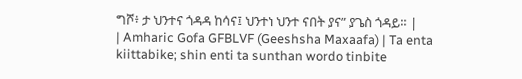ግሾ፥ ታ ህንተና ጎዳዳ ከሳና፤ ህንተነ ህንተ ናበት ያና” ያጌስ ጎዳይ። |
| Amharic Gofa GFBLVF (Geeshsha Maxaafa) | Ta enta kiittabike; shin enti ta sunthan wordo tinbite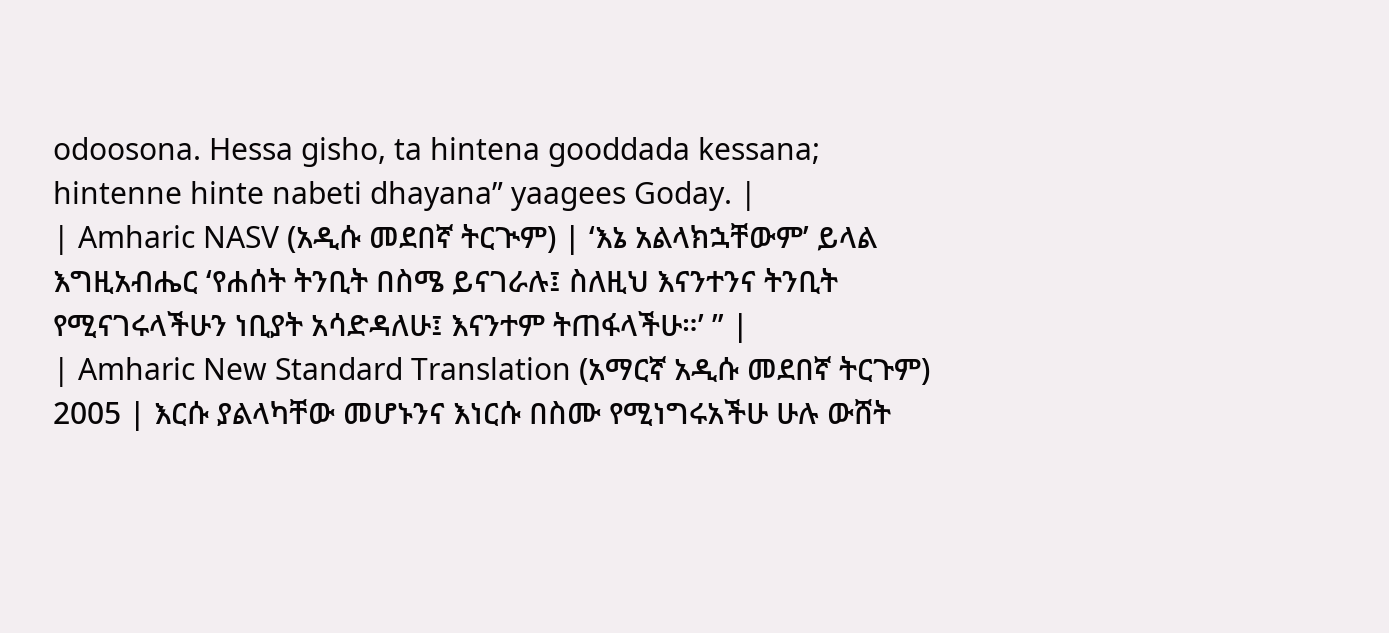odoosona. Hessa gisho, ta hintena gooddada kessana; hintenne hinte nabeti dhayana” yaagees Goday. |
| Amharic NASV (አዲሱ መደበኛ ትርጒም) | ‘እኔ አልላክኋቸውም’ ይላል እግዚአብሔር ‘የሐሰት ትንቢት በስሜ ይናገራሉ፤ ስለዚህ እናንተንና ትንቢት የሚናገሩላችሁን ነቢያት አሳድዳለሁ፤ እናንተም ትጠፋላችሁ።’ ” |
| Amharic New Standard Translation (አማርኛ አዲሱ መደበኛ ትርጉም) 2005 | እርሱ ያልላካቸው መሆኑንና እነርሱ በስሙ የሚነግሩአችሁ ሁሉ ውሸት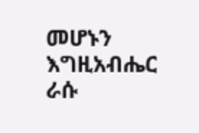መሆኑን እግዚአብሔር ራሱ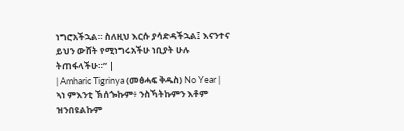ነግሮአችኋል። ስለዚህ እርሱ ያሳድዳችኋል፤ እናንተና ይህን ውሸት የሚነግሩአችሁ ነቢያት ሁሉ ትጠፋላችሁ።” |
| Amharic Tigrinya (መፅሓፍ ቅዱስ) No Year | ኣነ ምእንቲ ኽሰጐኩም፥ ንስኻትኩምን እቶም ዝንበዩልኩም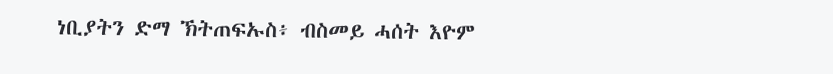ነቢያትን ድማ ኽትጠፍኡስ፥ ብስመይ ሓሰት እዮም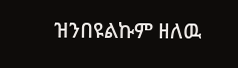ዝንበዩልኩም ዘለዉ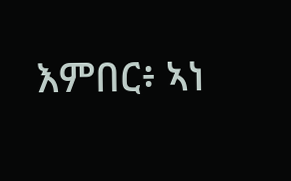እምበር፥ ኣነ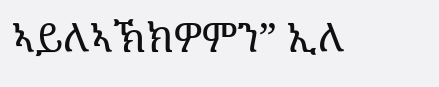ኣይለኣኽክዎምን” ኢለ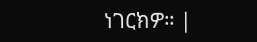ነገርክዎ። |